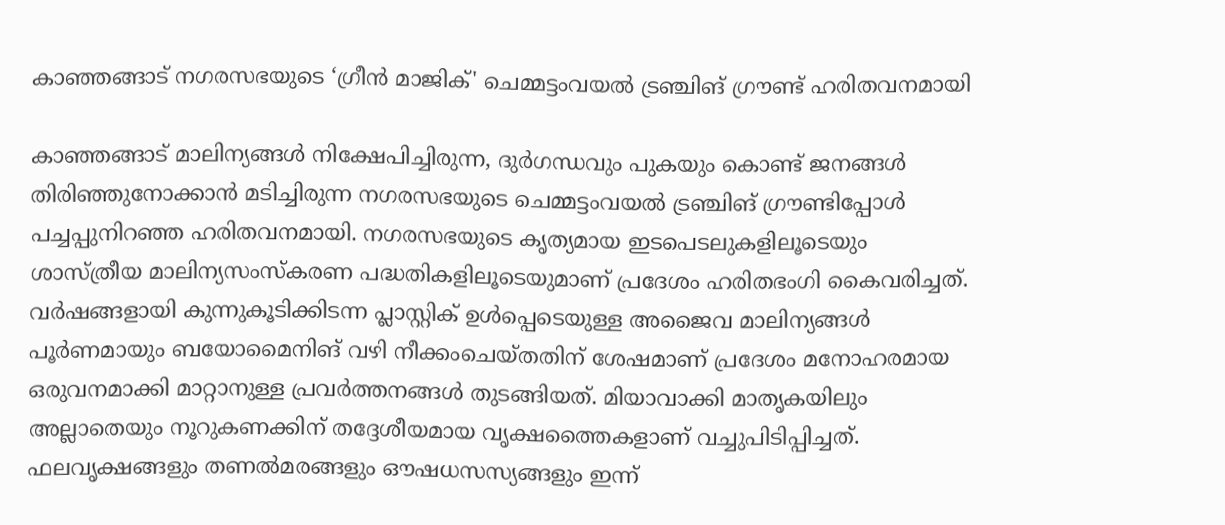കാഞ്ഞങ്ങാട് നഗരസഭയുടെ ‘ഗ്രീൻ മാജിക്' ചെമ്മട്ടംവയൽ ട്രഞ്ചിങ് ഗ്രൗണ്ട് ഹരിതവനമായി

കാഞ്ഞങ്ങാട് മാലിന്യങ്ങൾ നിക്ഷേപിച്ചിരുന്ന, ദുർഗന്ധവും പുകയും കൊണ്ട് ജനങ്ങൾ തിരിഞ്ഞുനോക്കാൻ മടിച്ചിരുന്ന നഗരസഭയുടെ ചെമ്മട്ടംവയൽ ട്രഞ്ചിങ് ഗ്രൗണ്ടിപ്പോൾ പച്ചപ്പുനിറഞ്ഞ ഹരിതവനമായി. നഗരസഭയുടെ കൃത്യമായ ഇടപെടലുകളിലൂടെയും ശാസ്ത്രീയ മാലിന്യസംസ്കരണ പദ്ധതികളിലൂടെയുമാണ് പ്രദേശം ഹരിതഭംഗി കൈവരിച്ചത്. വർഷങ്ങളായി കുന്നുകൂടിക്കിടന്ന പ്ലാസ്റ്റിക് ഉൾപ്പെടെയുള്ള അജൈവ മാലിന്യങ്ങൾ പൂർണമായും ബയോമൈനിങ് വഴി നീക്കംചെയ്തതിന് ശേഷമാണ് പ്രദേശം മനോഹരമായ ഒരുവനമാക്കി മാറ്റാനുള്ള പ്രവർത്തനങ്ങൾ തുടങ്ങിയത്. മിയാവാക്കി മാതൃകയിലും അല്ലാതെയും നൂറുകണക്കിന് തദ്ദേശീയമായ വൃക്ഷത്തൈകളാണ് വച്ചുപിടിപ്പിച്ചത്. ഫലവൃക്ഷങ്ങളും തണൽമരങ്ങളും ഔഷധസസ്യങ്ങളും ഇന്ന്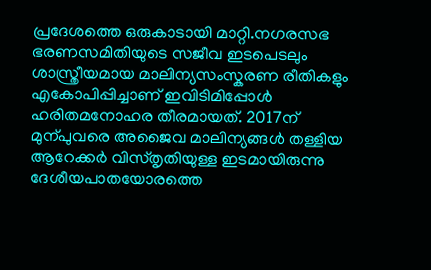പ്രദേശത്തെ ഒരുകാടായി മാറ്റി.നഗരസഭ ഭരണസമിതിയുടെ സജീവ ഇടപെടലും ശാസ്ത്രീയമായ മാലിന്യസംസ്കരണ രീതികളും എകോപിപ്പിച്ചാണ് ഇവിടിമിപ്പോൾ ഹരിതമനോഹര തീരമായത്. 2017ന് മുന്പുവരെ അജൈവ മാലിന്യങ്ങൾ തള്ളിയ ആറേക്കർ വിസ്തൃതിയുള്ള ഇടമായിരുന്നു ദേശീയപാതയോരത്തെ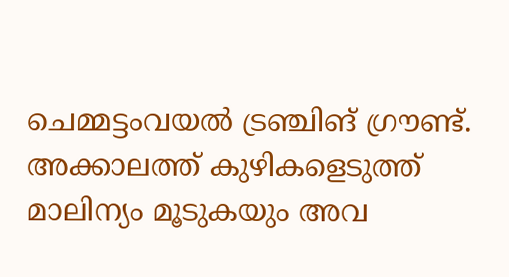ചെമ്മട്ടംവയൽ ട്രഞ്ചിങ് ഗ്രൗണ്ട്. അക്കാലത്ത് കുഴികളെടുത്ത് മാലിന്യം മൂടുകയും അവ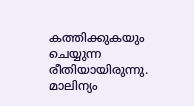കത്തിക്കുകയും ചെയ്യുന്ന രീതിയായിരുന്നു. മാലിന്യം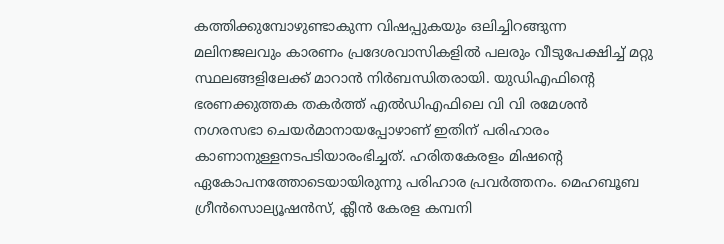കത്തിക്കുമ്പോഴുണ്ടാകുന്ന വിഷപ്പുകയും ഒലിച്ചിറങ്ങുന്ന മലിനജലവും കാരണം പ്രദേശവാസികളിൽ പലരും വീടുപേക്ഷിച്ച് മറ്റു സ്ഥലങ്ങളിലേക്ക് മാറാൻ നിർബന്ധിതരായി. യുഡിഎഫിന്റെ ഭരണക്കുത്തക തകർത്ത് എൽഡിഎഫിലെ വി വി രമേശൻ നഗരസഭാ ചെയർമാനായപ്പോഴാണ് ഇതിന് പരിഹാരം കാണാനുള്ളനടപടിയാരംഭിച്ചത്. ഹരിതകേരളം മിഷന്റെ ഏകോപനത്തോടെയായിരുന്നു പരിഹാര പ്രവർത്തനം. മെഹബൂബ ഗ്രീൻസൊല്യൂഷൻസ്, ക്ലീൻ കേരള കമ്പനി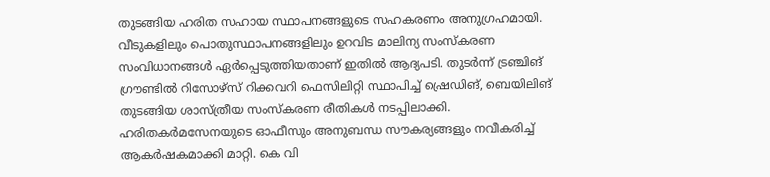തുടങ്ങിയ ഹരിത സഹായ സ്ഥാപനങ്ങളുടെ സഹകരണം അനുഗ്രഹമായി. വീടുകളിലും പൊതുസ്ഥാപനങ്ങളിലും ഉറവിട മാലിന്യ സംസ്കരണ സംവിധാനങ്ങൾ ഏർപ്പെടുത്തിയതാണ് ഇതിൽ ആദ്യപടി. തുടർന്ന് ട്രഞ്ചിങ് ഗ്രൗണ്ടിൽ റിസോഴ്സ് റിക്കവറി ഫെസിലിറ്റി സ്ഥാപിച്ച് ഷ്രെഡിങ്, ബെയിലിങ് തുടങ്ങിയ ശാസ്ത്രീയ സംസ്കരണ രീതികൾ നടപ്പിലാക്കി. ഹരിതകർമസേനയുടെ ഓഫീസും അനുബന്ധ സൗകര്യങ്ങളും നവീകരിച്ച് ആകർഷകമാക്കി മാറ്റി. കെ വി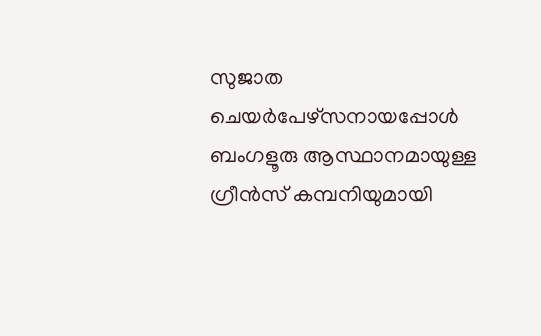സുജാത ചെയർപേഴ്സനായപ്പോൾ ബംഗളൂരു ആസ്ഥാനമായുള്ള ഗ്രീൻസ് കമ്പനിയുമായി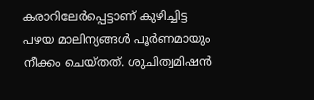കരാറിലേർപ്പെട്ടാണ് കുഴിച്ചിട്ട പഴയ മാലിന്യങ്ങൾ പൂർണമായും നീക്കം ചെയ്തത്. ശുചിത്വമിഷൻ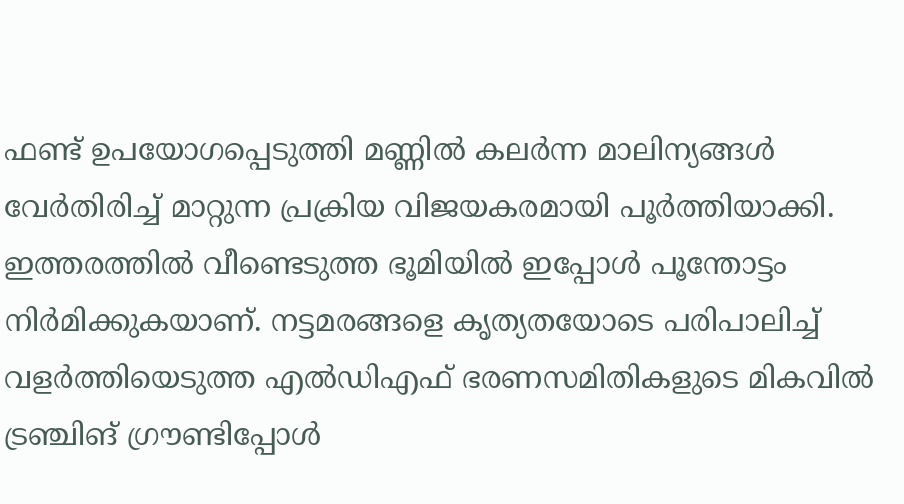ഫണ്ട് ഉപയോഗപ്പെടുത്തി മണ്ണിൽ കലർന്ന മാലിന്യങ്ങൾ വേർതിരിച്ച് മാറ്റുന്ന പ്രക്രിയ വിജയകരമായി പൂർത്തിയാക്കി. ഇത്തരത്തിൽ വീണ്ടെടുത്ത ഭൂമിയിൽ ഇപ്പോൾ പൂന്തോട്ടം നിർമിക്കുകയാണ്. നട്ടമരങ്ങളെ കൃത്യതയോടെ പരിപാലിച്ച് വളർത്തിയെടുത്ത എൽഡിഎഫ് ഭരണസമിതികളുടെ മികവിൽ ട്രഞ്ചിങ് ഗ്രൗണ്ടിപ്പോൾ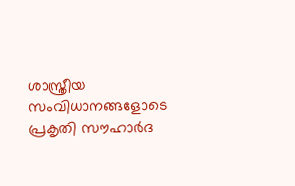ശാസ്ത്രീയ സംവിധാനങ്ങളോടെ പ്രകൃതി സൗഹാർദ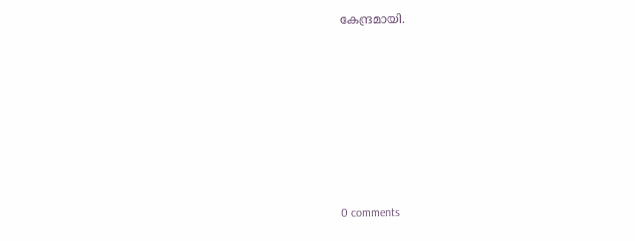കേന്ദ്രമായി.










0 comments